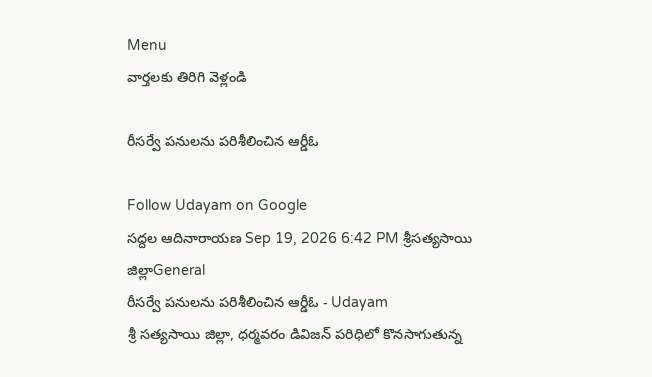Menu
వార్తలకు తిరిగి వెళ్లండి

రీసర్వే పనులను పరిశీలించిన ఆర్డీఓ

Follow Udayam on Google
సద్దల ఆదినారాయణ Sep 19, 2026 6:42 PM శ్రీసత్యసాయి జిల్లాGeneral
రీసర్వే పనులను పరిశీలించిన ఆర్డీఓ - Udayam
శ్రీ సత్యసాయి జిల్లా, ధర్మవరం డివిజన్ పరిధిలో కొనసాగుతున్న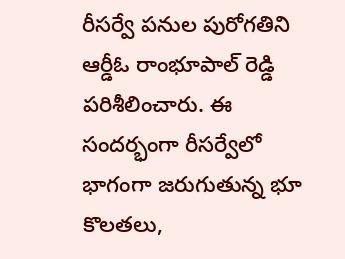రీసర్వే పనుల పురోగతిని ఆర్డీఓ రాంభూపాల్ రెడ్డి పరిశీలించారు. ఈ సందర్భంగా రీసర్వేలో భాగంగా జరుగుతున్న భూ కొలతలు,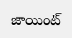జాయింట్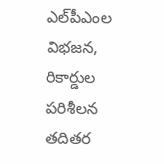ఎల్‌పీఎంల విభజన, రికార్డుల పరిశీలన తదితర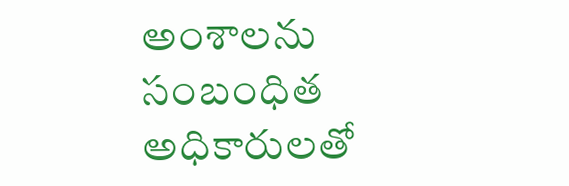అంశాలను సంబంధిత అధికారులతో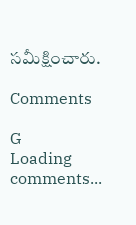సమీక్షించారు.

Comments

G
Loading comments...